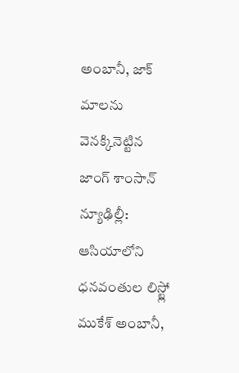అంబానీ, జాక్ మాలను వెనక్కినెట్టిన జాంగ్ శాంసాన్
న్యూఢిల్లీ: ఆసియాలోని ధనవంతుల లిస్ట్లో ముకేశ్ అంబానీ,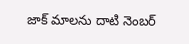జాక్ మాలను దాటి నెంబర్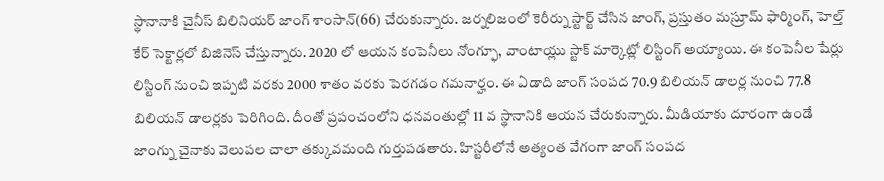స్థానానాకి చైనీస్ బిలినియర్ జాంగ్ శాంసాన్(66) చేరుకున్నారు. జర్నలిజంలో కెరీర్ను స్టార్ట్ చేసిన జాంగ్, ప్రస్తుతం మస్రూమ్ ఫార్మింగ్, హెల్త్ కేర్ సెక్టార్లలో బిజినెస్ చేస్తున్నారు. 2020 లో ఆయన కంపెనీలు నోంగ్ఫూ, వాంటాయ్లు స్టాక్ మార్కెట్లో లిస్టింగ్ అయ్యాయి. ఈ కంపెనీల షేర్లు లిస్టింగ్ నుంచి ఇప్పటి వరకు 2000 శాతం వరకు పెరగడం గమనార్హం. ఈ ఏడాది జాంగ్ సంపద 70.9 బిలియన్ డాలర్ల నుంచి 77.8 బిలియన్ డాలర్లకు పెరిగింది. దీంతో ప్రపంచంలోని ధనవంతుల్లో 11 వ స్థానానికి ఆయన చేరుకున్నారు. మీడియాకు దూరంగా ఉండే జాంగ్ను చైనాకు వెలుపల చాలా తక్కువమంది గుర్తుపడతారు. హిస్టరీలోనే అత్యంత వేగంగా జాంగ్ సంపద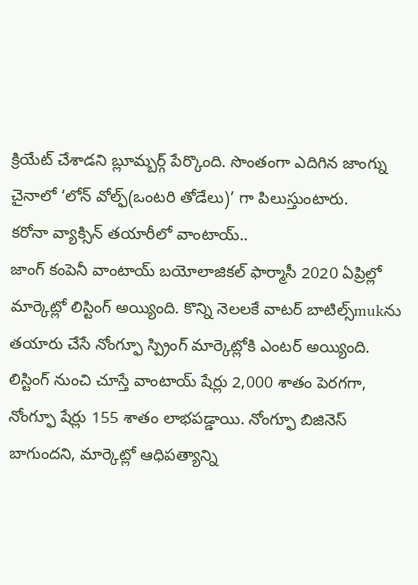క్రియేట్ చేశాడని బ్లూమ్బర్గ్ పేర్కొంది. సొంతంగా ఎదిగిన జాంగ్ను చైనాలో ‘లోన్ వోల్ఫ్(ఒంటరి తోడేలు)’ గా పిలుస్తుంటారు.
కరోనా వ్యాక్సిన్ తయారీలో వాంటాయ్..
జాంగ్ కంపెనీ వాంటాయ్ బయోలాజికల్ ఫార్మాసీ 2020 ఏప్రిల్లో మార్కెట్లో లిస్టింగ్ అయ్యింది. కొన్ని నెలలకే వాటర్ బాటిల్స్mukను తయారు చేసే నోంగ్ఫూ స్ప్రింగ్ మార్కెట్లోకి ఎంటర్ అయ్యింది. లిస్టింగ్ నుంచి చూస్తే వాంటాయ్ షేర్లు 2,000 శాతం పెరగగా, నోంగ్ఫూ షేర్లు 155 శాతం లాభపడ్డాయి. నోంగ్ఫూ బిజినెస్ బాగుందని, మార్కెట్లో ఆధిపత్యాన్ని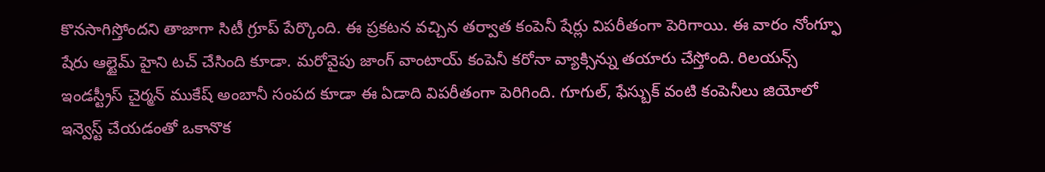కొనసాగిస్తోందని తాజాగా సిటీ గ్రూప్ పేర్కొంది. ఈ ప్రకటన వచ్చిన తర్వాత కంపెనీ షేర్లు విపరీతంగా పెరిగాయి. ఈ వారం నోంగ్ఫూ షేరు ఆల్టైమ్ హైని టచ్ చేసింది కూడా. మరోవైపు జాంగ్ వాంటాయ్ కంపెనీ కరోనా వ్యాక్సిన్ను తయారు చేస్తోంది. రిలయన్స్ ఇండస్ట్రీస్ చైర్మన్ ముకేష్ అంబానీ సంపద కూడా ఈ ఏడాది విపరీతంగా పెరిగింది. గూగుల్, ఫేస్బుక్ వంటి కంపెనీలు జియోలో ఇన్వెస్ట్ చేయడంతో ఒకానొక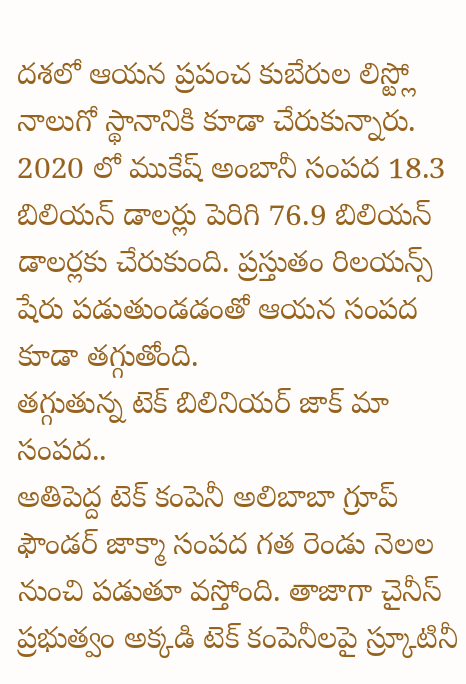దశలో ఆయన ప్రపంచ కుబేరుల లిస్ట్లో నాలుగో స్థానానికి కూడా చేరుకున్నారు. 2020 లో ముకేష్ అంబానీ సంపద 18.3 బిలియన్ డాలర్లు పెరిగి 76.9 బిలియన్ డాలర్లకు చేరుకుంది. ప్రస్తుతం రిలయన్స్ షేరు పడుతుండడంతో ఆయన సంపద కూడా తగ్గుతోంది.
తగ్గుతున్న టెక్ బిలినియర్ జాక్ మా సంపద..
అతిపెద్ద టెక్ కంపెనీ అలిబాబా గ్రూప్ ఫౌండర్ జాక్మా సంపద గత రెండు నెలల నుంచి పడుతూ వస్తోంది. తాజాగా చైనీస్ ప్రభుత్వం అక్కడి టెక్ కంపెనీలపై స్ర్కూటినీ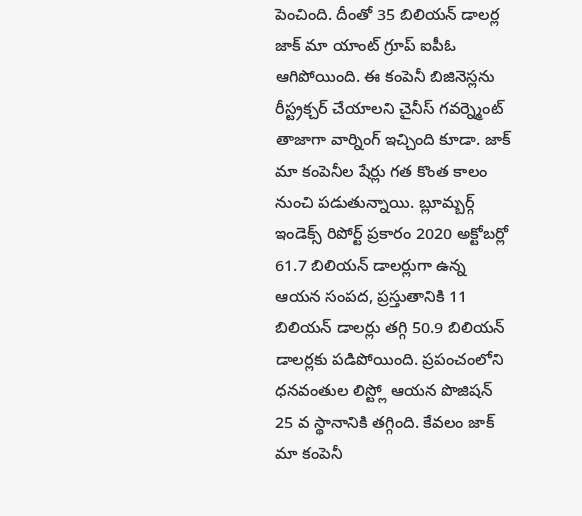పెంచింది. దీంతో 35 బిలియన్ డాలర్ల జాక్ మా యాంట్ గ్రూప్ ఐపీఓ ఆగిపోయింది. ఈ కంపెనీ బిజినెస్లను రీస్ట్రక్చర్ చేయాలని చైనీస్ గవర్న్మెంట్ తాజాగా వార్నింగ్ ఇచ్చింది కూడా. జాక్ మా కంపెనీల షేర్లు గత కొంత కాలం నుంచి పడుతున్నాయి. బ్లూమ్బర్గ్ ఇండెక్స్ రిపోర్ట్ ప్రకారం 2020 అక్టోబర్లో 61.7 బిలియన్ డాలర్లుగా ఉన్న ఆయన సంపద, ప్రస్తుతానికి 11 బిలియన్ డాలర్లు తగ్గి 50.9 బిలియన్ డాలర్లకు పడిపోయింది. ప్రపంచంలోని ధనవంతుల లిస్ట్లో ఆయన పొజిషన్ 25 వ స్థానానికి తగ్గింది. కేవలం జాక్ మా కంపెనీ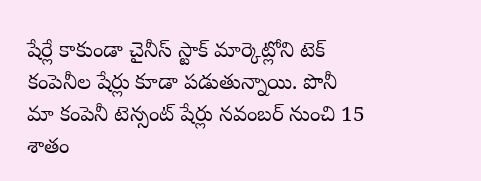షేర్లే కాకుండా చైనీస్ స్టాక్ మార్కెట్లోని టెక్ కంపెనీల షేర్లు కూడా పడుతున్నాయి. పొనీ మా కంపెనీ టెన్సంట్ షేర్లు నవంబర్ నుంచి 15 శాతం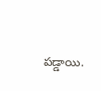పడ్డాయి.